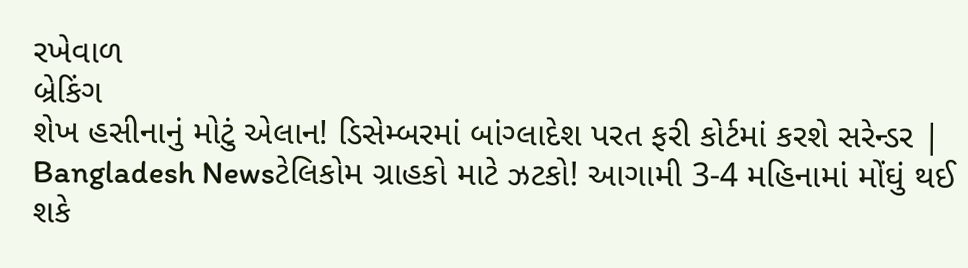રખેવાળ
બ્રેકિંગ
શેખ હસીનાનું મોટું એલાન! ડિસેમ્બરમાં બાંગ્લાદેશ પરત ફરી કોર્ટમાં કરશે સરેન્ડર | Bangladesh Newsટેલિકોમ ગ્રાહકો માટે ઝટકો! આગામી 3-4 મહિનામાં મોંઘું થઈ શકે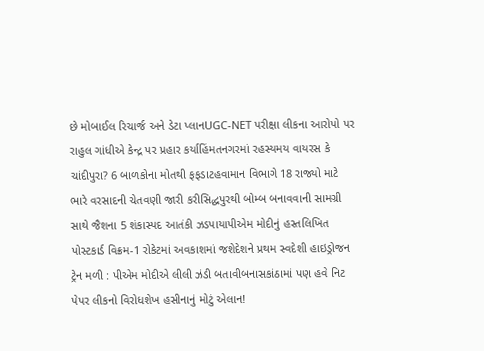છે મોબાઈલ રિચાર્જ અને ડેટા પ્લાનUGC-NET પરીક્ષા લીકના આરોપો પર રાહુલ ગાંધીએ કેન્દ્ર પર પ્રહાર કર્યાહિંમતનગરમાં રહસ્યમય વાયરસ કે ચાંદીપુરા? 6 બાળકોના મોતથી ફફડાટહવામાન વિભાગે 18 રાજ્યો માટે ભારે વરસાદની ચેતવણી જારી કરીસિદ્ધપુરથી બોમ્બ બનાવવાની સામગ્રી સાથે જૈશના 5 શંકાસ્પદ આતંકી ઝડપાયાપીએમ મોદીનું હસ્તલિખિત પોસ્ટકાર્ડ વિક્રમ-1 રોકેટમાં અવકાશમાં જશેદેશને પ્રથમ સ્વદેશી હાઇડ્રોજન ટ્રેન મળી : પીએમ મોદીએ લીલી ઝંડી બતાવીબનાસકાંઠામાં પણ હવે નિટ પેપર લીકનો વિરોધશેખ હસીનાનું મોટું એલાન!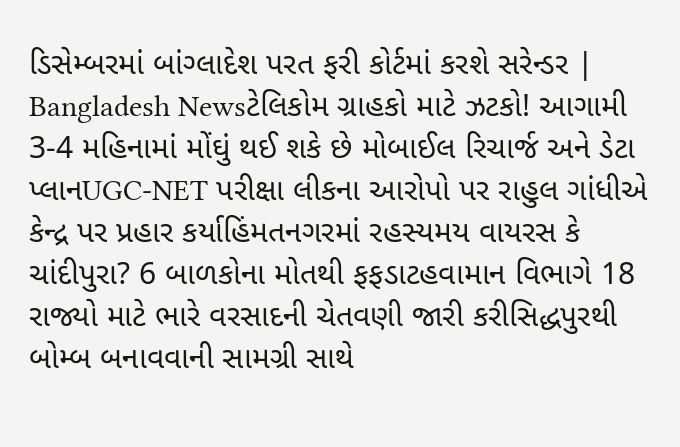ડિસેમ્બરમાં બાંગ્લાદેશ પરત ફરી કોર્ટમાં કરશે સરેન્ડર | Bangladesh Newsટેલિકોમ ગ્રાહકો માટે ઝટકો! આગામી 3-4 મહિનામાં મોંઘું થઈ શકે છે મોબાઈલ રિચાર્જ અને ડેટા પ્લાનUGC-NET પરીક્ષા લીકના આરોપો પર રાહુલ ગાંધીએ કેન્દ્ર પર પ્રહાર કર્યાહિંમતનગરમાં રહસ્યમય વાયરસ કે ચાંદીપુરા? 6 બાળકોના મોતથી ફફડાટહવામાન વિભાગે 18 રાજ્યો માટે ભારે વરસાદની ચેતવણી જારી કરીસિદ્ધપુરથી બોમ્બ બનાવવાની સામગ્રી સાથે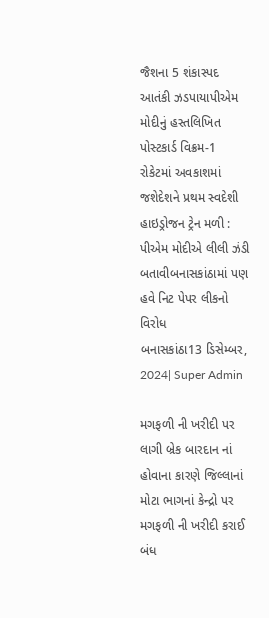જૈશના 5 શંકાસ્પદ આતંકી ઝડપાયાપીએમ મોદીનું હસ્તલિખિત પોસ્ટકાર્ડ વિક્રમ-1 રોકેટમાં અવકાશમાં જશેદેશને પ્રથમ સ્વદેશી હાઇડ્રોજન ટ્રેન મળી : પીએમ મોદીએ લીલી ઝંડી બતાવીબનાસકાંઠામાં પણ હવે નિટ પેપર લીકનો વિરોધ
બનાસકાંઠા13 ડિસેમ્બર, 2024| Super Admin

મગફળી ની ખરીદી પર લાગી બ્રેક બારદાન નાં હોવાના કારણે જિલ્લાનાં મોટા ભાગનાં કેન્દ્રો પર મગફળી ની ખરીદી કરાઈ બંધ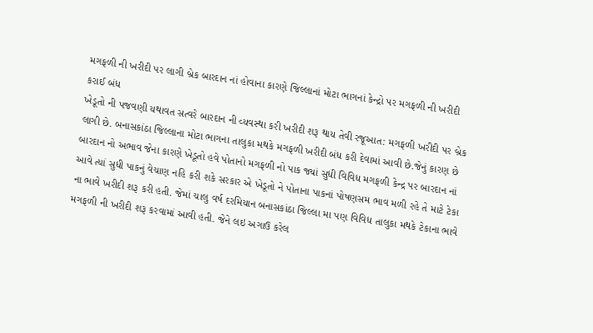મગફળી ની ખરીદી પર લાગી બ્રેક બારદાન નાં હોવાના કારણે જિલ્લાનાં મોટા ભાગનાં કેન્દ્રો પર મગફળી ની ખરીદી કરાઈ બંધ
ખેડૂતો ની પજવણી યથાવત સત્વરે બારદાન ની વ્યવસ્થા કરી ખરીદી શરૂ થાય તેવી રજૂઆત: મગફળી ખરીદી પર બ્રેક લાગી છે. બનાસકાંઠા જિલ્લાના મોટા ભાગના તાલુકા મથકે મગફળી ખરીદી બંધ કરી દેવામાં આવી છે.જેનું કારણ છે બારદાન નો અભાવ જેના કારણે ખેડૂતો હવે પોતાનો મગફળી નો પાક જ્યાં સુધી વિવિધ મગફળી કેન્દ્ર પર બારદાન નાં આવે ત્યાં સુધી પાકનું વેચાણ નહિ કરી શકે સરકાર એ ખેડૂતો ને પોતાના પાકનાં પોષણસમ ભાવ મળી રહે તે માટે ટેકા ના ભાવે ખરીદી શરૂ કરી હતી. જેમાં ચાલુ વર્ષ દરમિયાન બનાસકાંઠા જિલ્લા મા પણ વિવિધ તાલુકા મથકે ટેકાના ભાવે મગફળી ની ખરીદી શરૂ કરવામાં આવી હતી. જેને લઇ અગાઉ કરેલ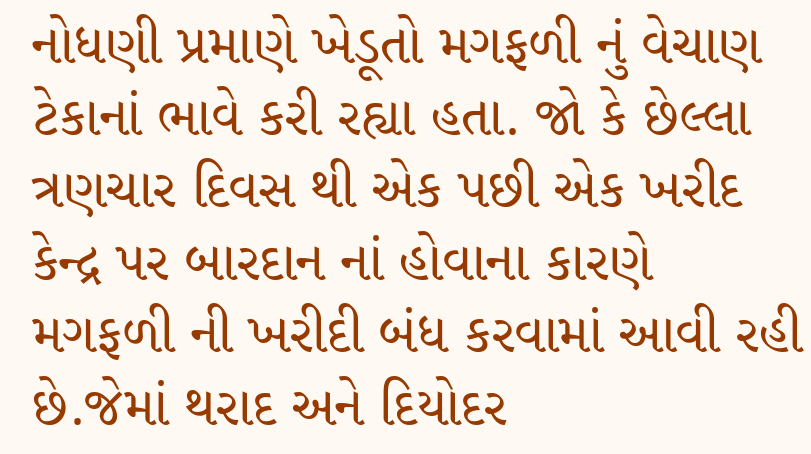નોધણી પ્રમાણે ખેડૂતો મગફળી નું વેચાણ ટેકાનાં ભાવે કરી રહ્યા હતા. જો કે છેલ્લા ત્રણચાર દિવસ થી એક પછી એક ખરીદ કેન્દ્ર પર બારદાન નાં હોવાના કારણે મગફળી ની ખરીદી બંધ કરવામાં આવી રહી છે.જેમાં થરાદ અને દિયોદર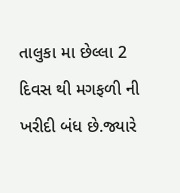તાલુકા મા છેલ્લા 2 દિવસ થી મગફળી ની ખરીદી બંધ છે.જ્યારે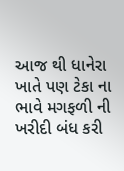આજ થી ધાનેરા ખાતે પણ ટેકા ના ભાવે મગફળી ની ખરીદી બંધ કરી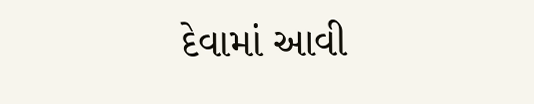દેવામાં આવી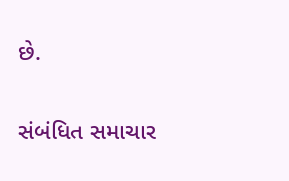છે.

સંબંધિત સમાચાર